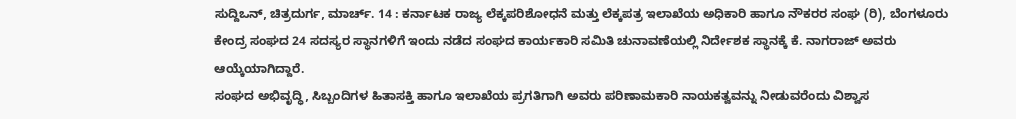ಸುದ್ದಿಒನ್, ಚಿತ್ರದುರ್ಗ, ಮಾರ್ಚ್. 14 : ಕರ್ನಾಟಕ ರಾಜ್ಯ ಲೆಕ್ಕಪರಿಶೋಧನೆ ಮತ್ತು ಲೆಕ್ಕಪತ್ರ ಇಲಾಖೆಯ ಅಧಿಕಾರಿ ಹಾಗೂ ನೌಕರರ ಸಂಘ (ರಿ), ಬೆಂಗಳೂರು ಕೇಂದ್ರ ಸಂಘದ 24 ಸದಸ್ಯರ ಸ್ಥಾನಗಳಿಗೆ ಇಂದು ನಡೆದ ಸಂಘದ ಕಾರ್ಯಕಾರಿ ಸಮಿತಿ ಚುನಾವಣೆಯಲ್ಲಿ ನಿರ್ದೇಶಕ ಸ್ಥಾನಕ್ಕೆ ಕೆ. ನಾಗರಾಜ್ ಅವರು ಆಯ್ಕೆಯಾಗಿದ್ದಾರೆ.
ಸಂಘದ ಅಭಿವೃದ್ಧಿ, ಸಿಬ್ಬಂದಿಗಳ ಹಿತಾಸಕ್ತಿ ಹಾಗೂ ಇಲಾಖೆಯ ಪ್ರಗತಿಗಾಗಿ ಅವರು ಪರಿಣಾಮಕಾರಿ ನಾಯಕತ್ವವನ್ನು ನೀಡುವರೆಂದು ವಿಶ್ವಾಸ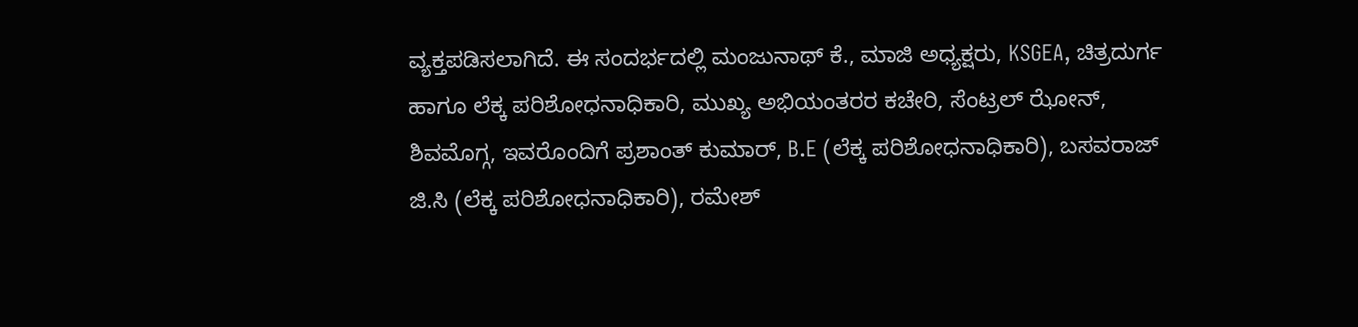ವ್ಯಕ್ತಪಡಿಸಲಾಗಿದೆ. ಈ ಸಂದರ್ಭದಲ್ಲಿ ಮಂಜುನಾಥ್ ಕೆ., ಮಾಜಿ ಅಧ್ಯಕ್ಷರು, KSGEA, ಚಿತ್ರದುರ್ಗ ಹಾಗೂ ಲೆಕ್ಕ ಪರಿಶೋಧನಾಧಿಕಾರಿ, ಮುಖ್ಯ ಅಭಿಯಂತರರ ಕಚೇರಿ, ಸೆಂಟ್ರಲ್ ಝೋನ್, ಶಿವಮೊಗ್ಗ, ಇವರೊಂದಿಗೆ ಪ್ರಶಾಂತ್ ಕುಮಾರ್, B.E (ಲೆಕ್ಕ ಪರಿಶೋಧನಾಧಿಕಾರಿ), ಬಸವರಾಜ್ ಜಿ.ಸಿ (ಲೆಕ್ಕ ಪರಿಶೋಧನಾಧಿಕಾರಿ), ರಮೇಶ್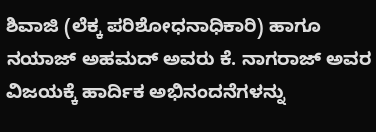ಶಿವಾಜಿ (ಲೆಕ್ಕ ಪರಿಶೋಧನಾಧಿಕಾರಿ) ಹಾಗೂ ನಯಾಜ್ ಅಹಮದ್ ಅವರು ಕೆ. ನಾಗರಾಜ್ ಅವರ ವಿಜಯಕ್ಕೆ ಹಾರ್ದಿಕ ಅಭಿನಂದನೆಗಳನ್ನು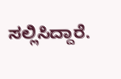ಸಲ್ಲಿಸಿದ್ದಾರೆ.